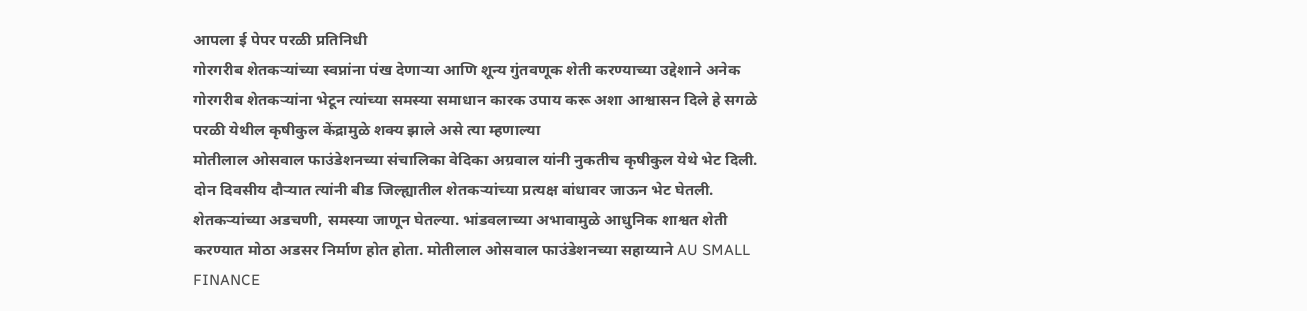आपला ई पेपर परळी प्रतिनिधी
गोरगरीब शेतकऱ्यांच्या स्वप्नांना पंख देणाऱ्या आणि शून्य गुंतवणूक शेती करण्याच्या उद्देशाने अनेक गोरगरीब शेतकऱ्यांना भेटून त्यांच्या समस्या समाधान कारक उपाय करू अशा आश्वासन दिले हे सगळे परळी येथील कृषीकुल केंद्रामुळे शक्य झाले असे त्या म्हणाल्या
मोतीलाल ओसवाल फाउंडेशनच्या संचालिका वेदिका अग्रवाल यांनी नुकतीच कृषीकुल येथे भेट दिली. दोन दिवसीय दौऱ्यात त्यांनी बीड जिल्ह्यातील शेतकऱ्यांच्या प्रत्यक्ष बांधावर जाऊन भेट घेतली. शेतकऱ्यांच्या अडचणी, समस्या जाणून घेतल्या. भांडवलाच्या अभावामुळे आधुनिक शाश्वत शेती करण्यात मोठा अडसर निर्माण होत होता. मोतीलाल ओसवाल फाउंडेशनच्या सहाय्याने AU SMALL FINANCE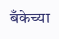बँकेच्या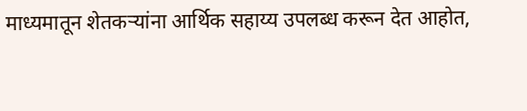माध्यमातून शेतकऱ्यांना आर्थिक सहाय्य उपलब्ध करून देत आहोत,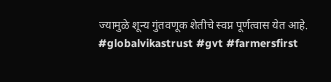ज्यामुळे शून्य गुंतवणूक शेतीचे स्वप्न पूर्णत्वास येत आहे.
#globalvikastrust #gvt #farmersfirst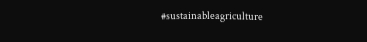#sustainableagriculture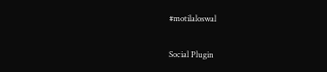#motilaloswal

Social Plugin